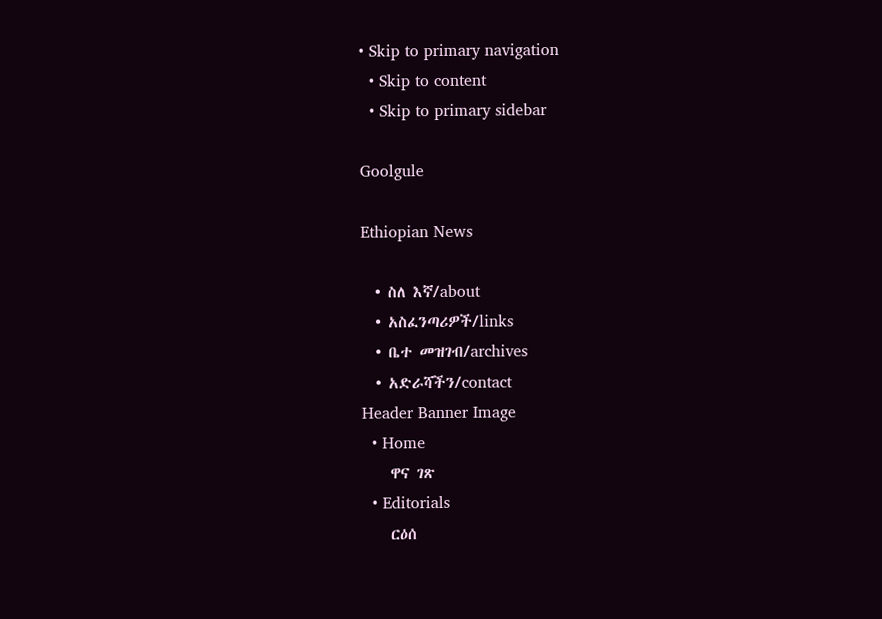• Skip to primary navigation
  • Skip to content
  • Skip to primary sidebar

Goolgule

Ethiopian News

  • ስለ እኛ/about
  • አስፈንጣሪዎች/links
  • ቤተ መዝገብ/archives
  • አድራሻችን/contact
Header Banner Image
  • Home
    ዋና ገጽ
  • Editorials
    ርዕሰ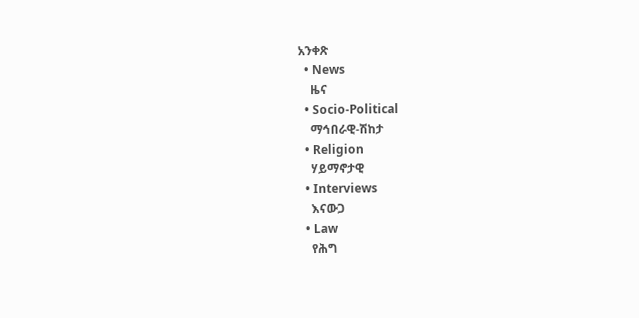አንቀጽ
  • News
    ዜና
  • Socio-Political
    ማኅበራዊ-ሽከታ
  • Religion
    ሃይማኖታዊ
  • Interviews
    እናውጋ
  • Law
    የሕግ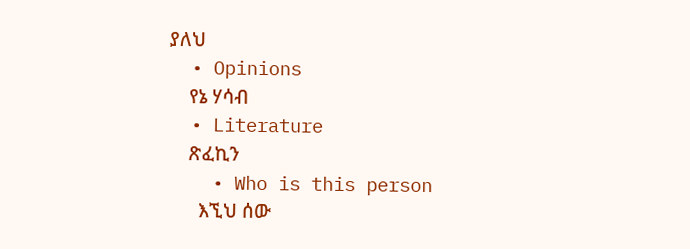ያለህ
  • Opinions
    የኔ ሃሳብ
  • Literature
    ጽፈኪን
    • Who is this person
      እኚህ ሰው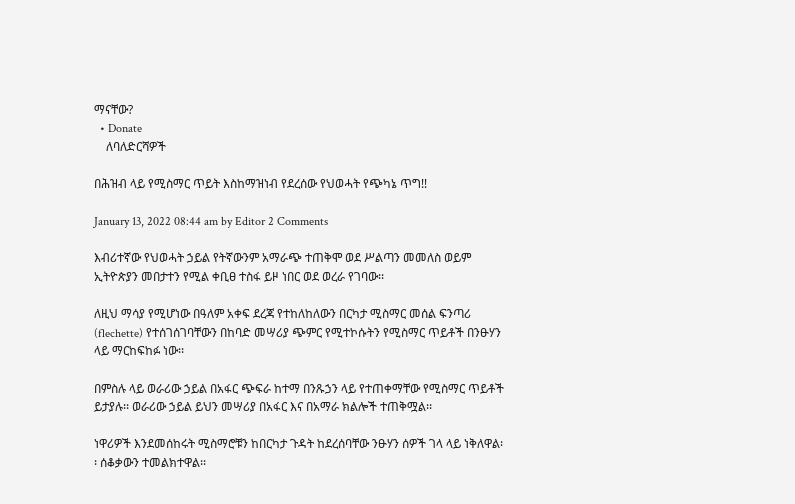ማናቸው?
  • Donate
    ለባለድርሻዎች

በሕዝብ ላይ የሚስማር ጥይት እስከማዝነብ የደረሰው የህወሓት የጭካኔ ጥግ!!

January 13, 2022 08:44 am by Editor 2 Comments

እብሪተኛው የህወሓት ኃይል የትኛውንም አማራጭ ተጠቅሞ ወደ ሥልጣን መመለስ ወይም ኢትዮጵያን መበታተን የሚል ቀቢፀ ተስፋ ይዞ ነበር ወደ ወረራ የገባው፡፡

ለዚህ ማሳያ የሚሆነው በዓለም አቀፍ ደረጃ የተከለከለውን በርካታ ሚስማር መሰል ፍንጣሪ (flechette) የተሰገሰገባቸውን በከባድ መሣሪያ ጭምር የሚተኮሱትን የሚስማር ጥይቶች በንፁሃን ላይ ማርከፍከፉ ነው፡፡

በምስሉ ላይ ወራሪው ኃይል በአፋር ጭፍራ ከተማ በንጹኃን ላይ የተጠቀማቸው የሚስማር ጥይቶች ይታያሉ፡፡ ወራሪው ኃይል ይህን መሣሪያ በአፋር እና በአማራ ክልሎች ተጠቅሟል፡፡

ነዋሪዎች እንደመሰከሩት ሚስማሮቹን ከበርካታ ጉዳት ከደረሰባቸው ንፁሃን ሰዎች ገላ ላይ ነቅለዋል፡፡ ሰቆቃውን ተመልክተዋል፡፡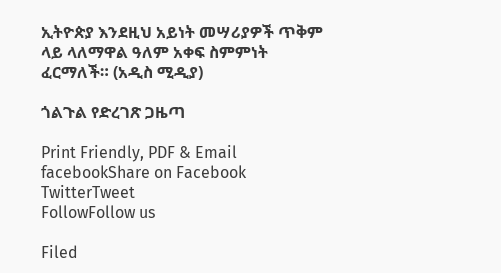ኢትዮጵያ እንደዚህ አይነት መሣሪያዎች ጥቅም ላይ ላለማዋል ዓለም አቀፍ ስምምነት ፈርማለች። (አዲስ ሚዲያ)

ጎልጉል የድረገጽ ጋዜጣ

Print Friendly, PDF & Email
facebookShare on Facebook
TwitterTweet
FollowFollow us

Filed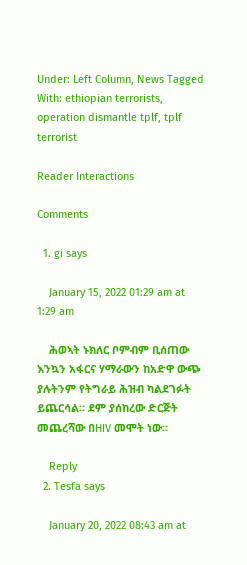Under: Left Column, News Tagged With: ethiopian terrorists, operation dismantle tplf, tplf terrorist

Reader Interactions

Comments

  1. gi says

    January 15, 2022 01:29 am at 1:29 am

    ሕወኣት ኑክለር ቦምብም ቢሰጠው እንኳን አፋርና ሃማራውን ከአድዋ ውጭ ያሉትንም የትግራይ ሕዝብ ካልደገፉት ይጨርሳል። ደም ያሰከረው ድርጅት መጨረሻው በHIV መሞት ነው።

    Reply
  2. Tesfa says

    January 20, 2022 08:43 am at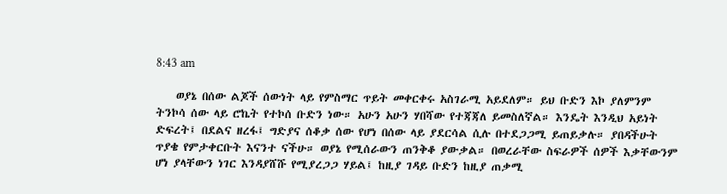8:43 am

    ወያኔ በሰው ልጆች ሰውነት ላይ የምስማር ጥይት መቀርቀሩ አስገራሚ አይደለም። ይህ ቡድን እኮ ያለምንም ትንኮሳ ሰው ላይ ሮኬት የተኮሰ ቡድን ነው። አሁን አሁን ሃበሻው የተጃጃለ ይመስለኛል። እንዴት እንዲህ አይነት ድፍረት፤ በደልና ዘረፋ፤ ግድያና ሰቆቃ ሰው የሆነ በሰው ላይ ያደርሳል ሲሉ በተደጋጋሚ ይጠይቃሉ። ያበዳችሁት ጥያቄ የምታቀርቡት እናንተ ናችሁ። ወያኔ የሚሰራውን ጠንቅቆ ያውቃል። በወረራቸው ስፍራዎች ሰዎች እቃቸውንም ሆነ ያላቸውን ነገር እንዳያሸሹ የሚያረጋጋ ሃይል፤ ከዚያ ገዳይ ቡድን ከዚያ ጠቃሚ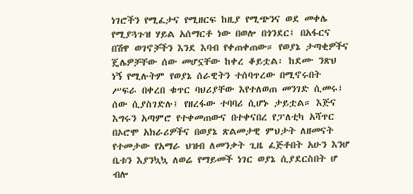ነገሮችን የሚፈታና የሚዘርፍ ከዚያ የሚጭንና ወደ መቀሌ የሚያጓጉዝ ሃይል አሰማርቶ ነው በወሎ በጎንደር፤ በአፋርና በሽዋ ወገኖቻችን እንደ እባብ የቀጠቀጠው። የወያኔ ታጣቂዎችና ጄሌዎቻቸው ሰው መሆኗቸው ከቀረ ቆይቷል፡ ከደሙ ንጽህ ነኝ የሚሉትም የወያኔ ሰራዊትን ተሰባጥረው በሚኖሩበት ሥፍራ በቀረበ ቁጥር ባህሪያቸው እየተለወጠ መንገድ ሲመሩ፤ ሰው ሲያስገድሉ፤ የዘረፋው ተባባሪ ሲሆኑ ታይቷል። እጅና እግሩን አጣምሮ የተቀመጠውና በተቀናበረ የፓለቲካ አሻጥር በኦሮሞ አክራሪዎችና በወያኔ ጽልመታዊ ምህታት ለዘመናት የተመታው የአማራ ህዝብ ለመንቃት ጊዜ ፈጅቶበት አሁን እንሆ ቤቱን እያንኳኳ ለወሬ የማይመች ነገር ወያኔ ሲያደርስበት ሆ ብሎ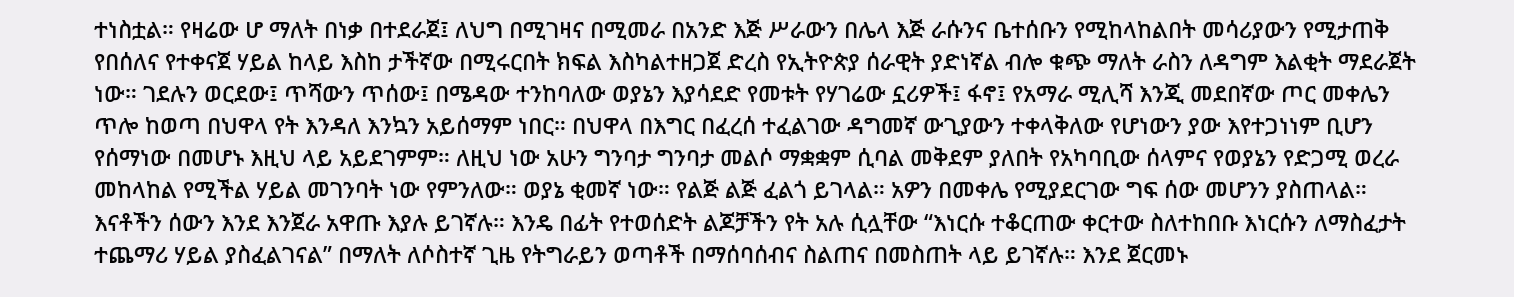ተነስቷል። የዛሬው ሆ ማለት በነቃ በተደራጀ፤ ለህግ በሚገዛና በሚመራ በአንድ እጅ ሥራውን በሌላ እጅ ራሱንና ቤተሰቡን የሚከላከልበት መሳሪያውን የሚታጠቅ የበሰለና የተቀናጀ ሃይል ከላይ እስከ ታችኛው በሚሩርበት ክፍል እስካልተዘጋጀ ድረስ የኢትዮጵያ ሰራዊት ያድነኛል ብሎ ቁጭ ማለት ራስን ለዳግም እልቂት ማደራጀት ነው። ገደሉን ወርደው፤ ጥሻውን ጥሰው፤ በሜዳው ተንከባለው ወያኔን እያሳደድ የመቱት የሃገሬው ኗሪዎች፤ ፋኖ፤ የአማራ ሚሊሻ እንጂ መደበኛው ጦር መቀሌን ጥሎ ከወጣ በህዋላ የት እንዳለ እንኳን አይሰማም ነበር። በህዋላ በእግር በፈረሰ ተፈልገው ዳግመኛ ውጊያውን ተቀላቅለው የሆነውን ያው እየተጋነነም ቢሆን የሰማነው በመሆኑ እዚህ ላይ አይደገምም። ለዚህ ነው አሁን ግንባታ ግንባታ መልሶ ማቋቋም ሲባል መቅደም ያለበት የአካባቢው ሰላምና የወያኔን የድጋሚ ወረራ መከላከል የሚችል ሃይል መገንባት ነው የምንለው። ወያኔ ቂመኛ ነው። የልጅ ልጅ ፈልጎ ይገላል። አዎን በመቀሌ የሚያደርገው ግፍ ሰው መሆንን ያስጠላል። እናቶችን ሰውን እንደ እንጀራ አዋጡ እያሉ ይገኛሉ። እንዴ በፊት የተወሰድት ልጆቻችን የት አሉ ሲሏቸው “እነርሱ ተቆርጠው ቀርተው ስለተከበቡ እነርሱን ለማስፈታት ተጨማሪ ሃይል ያስፈልገናል” በማለት ለሶስተኛ ጊዜ የትግራይን ወጣቶች በማሰባሰብና ስልጠና በመስጠት ላይ ይገኛሉ። እንደ ጀርመኑ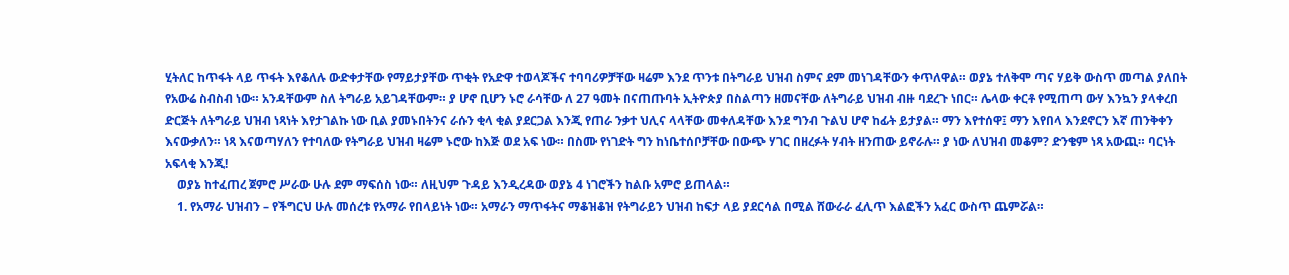ሂትለር ከጥፋት ላይ ጥፋት እየቆለሉ ውድቀታቸው የማይታያቸው ጥቂት የአድዋ ተወላጆችና ተባባሪዎቻቸው ዛሬም እንደ ጥንቱ በትግራይ ህዝብ ስምና ደም መነገዳቸውን ቀጥለዋል። ወያኔ ተለቅሞ ጣና ሃይቅ ውስጥ መጣል ያለበት የአውሬ ስብስብ ነው። አንዳቸውም ስለ ትግራይ አይገዳቸውም። ያ ሆኖ ቢሆን ኑሮ ራሳቸው ለ 27 ዓመት በናጠጡባት ኢትዮጵያ በስልጣን ዘመናቸው ለትግራይ ህዝብ ብዙ ባደረጉ ነበር። ሌላው ቀርቶ የሚጠጣ ውሃ እንኳን ያላቀረበ ድርጅት ለትግራይ ህዝብ ነጻነት እየታገልኩ ነው ቢል ያመኑበትንና ራሱን ቂላ ቂል ያደርጋል እንጂ የጠራ ንቃተ ህሊና ላላቸው መቀለዳቸው እንደ ግንብ ጉልህ ሆኖ ከፊት ይታያል። ማን እየተሰዋ፤ ማን እየበላ እንደኖርን እኛ ጠንቅቀን እናውቃለን። ነጻ እናወጣሃለን የተባለው የትግራይ ህዝብ ዛሬም ኑሮው ከእጅ ወደ አፍ ነው። በስሙ የነገድት ግን ከነቤተሰቦቻቸው በውጭ ሃገር በዘረፉት ሃብት ዘንጠው ይኖራሉ። ያ ነው ለህዝብ መቆም? ድንቄም ነጻ አውጪ። ባርነት አፍላቂ እንጂ!
    ወያኔ ከተፈጠረ ጀምሮ ሥራው ሁሉ ደም ማፍሰስ ነው። ለዚህም ጉዳይ እንዲረዳው ወያኔ 4 ነገሮችን ከልቡ አምሮ ይጠላል።
    1. የአማራ ህዝብን – የችግርህ ሁሉ መሰረቱ የአማራ የበላይነት ነው። አማራን ማጥፋትና ማቆዝቆዝ የትግራይን ህዝብ ከፍታ ላይ ያደርሳል በሚል ሸውራራ ፈሊጥ እልፎችን አፈር ውስጥ ጨምሯል።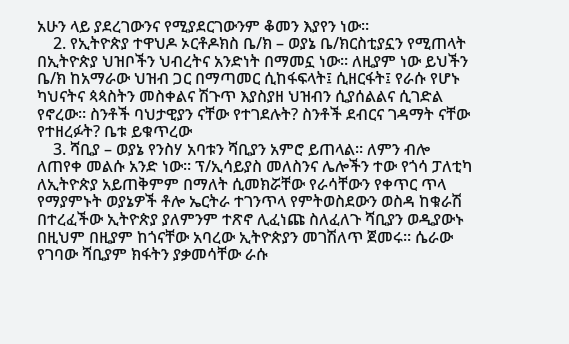አሁን ላይ ያደረገውንና የሚያደርገውንም ቆመን እያየን ነው።
    2. የኢትዮጵያ ተዋህዶ ኦርቶዶክስ ቤ/ክ – ወያኔ ቤ/ክርስቲያኗን የሚጠላት በኢትዮጵያ ህዝቦችን ህብረትና አንድነት በማመኗ ነው። ለዚያም ነው ይህችን ቤ/ክ ከአማራው ህዝብ ጋር በማጣመር ሲከፋፍላት፤ ሲዘርፋት፤ የራሱ የሆኑ ካህናትና ጳጳስትን መስቀልና ሽጉጥ እያስያዘ ህዝብን ሲያሰልልና ሲገድል የኖረው። ስንቶች ባህታዊያን ናቸው የተገደሉት? ስንቶች ደብርና ገዳማት ናቸው የተዘረፉት? ቤቱ ይቁጥረው
    3. ሻቢያ – ወያኔ የንስሃ አባቱን ሻቢያን አምሮ ይጠላል። ለምን ብሎ ለጠየቀ መልሱ አንድ ነው። ፕ/ኢሳይያስ መለስንና ሌሎችን ተው የጎሳ ፓለቲካ ለኢትዮጵያ አይጠቅምም በማለት ሲመክሯቸው የራሳቸውን የቀጥር ጥላ የማያምኑት ወያኔዎች ቶሎ ኤርትራ ተገንጥላ የምትወስደውን ወስዳ ከቁራሽ በተረፈችው ኢትዮጵያ ያለምንም ተጽኖ ሊፈነጩ ስለፈለጉ ሻቢያን ወዲያውኑ በዚህም በዚያም ከጎናቸው አባረው ኢትዮጵያን መገሽለጥ ጀመሩ። ሴራው የገባው ሻቢያም ክፋትን ያቃመሳቸው ራሱ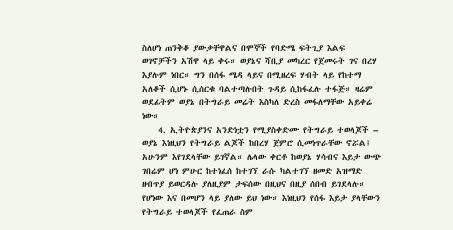ስለሆነ ጠንቅቆ ያውቃቸዋልና በሞኞች የባድሜ ፍትጊያ እልፍ ወገኖቻችን አሽዋ ላይ ቀሩ። ወያኔና ሻቢያ መካረር የጀመሩት ገና በረሃ እያሉም ነበር። ግን በሰፋ ሜዳ ላይና በሚዘረፍ ሃብት ላይ የከተማ አለቆች ሲሆኑ ሲሰርቁ ባልተጣሉበት ጉዳይ ሲከፋፈሉ ተፋጅ። ዛሬም ወደፊትም ወያኔ በትግራይ መሬት እስካለ ድረስ መፋለማቸው አይቀሬ ነው።
    4. ኢትዮጵያንና አንድነቷን የሚያስቀድሙ የትግራይ ተወላጆች – ወያኔ እነዚህን የትግራይ ልጆች ከበረሃ ጀምሮ ሲመነጥራቸው ኖሯል፤ አሁንም እየገደላቸው ይገኛል። ሌላው ቀርቶ ከወያኔ ሃሳብና እይታ ውጭ ገበሬም ሆነ ምሁር ከተነፈሰ ከተገኘ ራሱ ካልተገኘ ዘመድ አዝማድ ዘብጥያ ይወርዳሉ ያለዚያም ታፍሰው በዚህና በዚያ ሰበብ ይገደላሉ። የሆነው እና በመሆን ላይ ያለው ይህ ነው። እነዚህን የሰፋ እይታ ያላቸውን የትግራይ ተወላጆች የፈጠራ ስም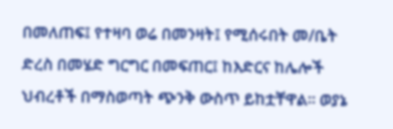በመለጠፍ፤ የተዛባ ወሬ በመንዛት፤ የሚሰሩበት መ/ቤት ድረስ በመሄድ ግርግር በመፍጠር፤ ከእድርና ከሌሎች ህብረቶች በማስወጣት ጭንቅ ውስጥ ይከቷቸዋል። ወያኔ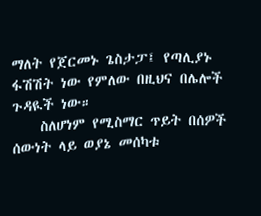ማለት የጀርመኑ ጌስታፓ፤ የጣሊያኑ ፋሽሽት ነው የምለው በዚህና በሌሎች ጉዳዪች ነው።
    ስለሆነም የሚስማር ጥይት በሰዎች ሰውነት ላይ ወያኔ መሰካቱ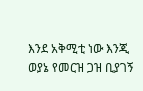እንደ አቅሚቲ ነው እንጂ ወያኔ የመርዝ ጋዝ ቢያገኝ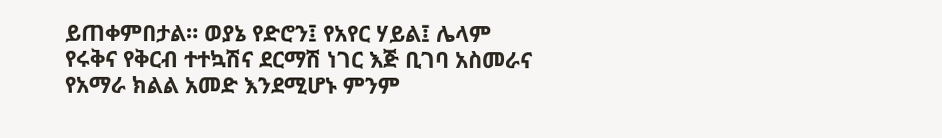ይጠቀምበታል። ወያኔ የድሮን፤ የአየር ሃይል፤ ሌላም የሩቅና የቅርብ ተተኳሽና ደርማሽ ነገር እጅ ቢገባ አስመራና የአማራ ክልል አመድ እንደሚሆኑ ምንም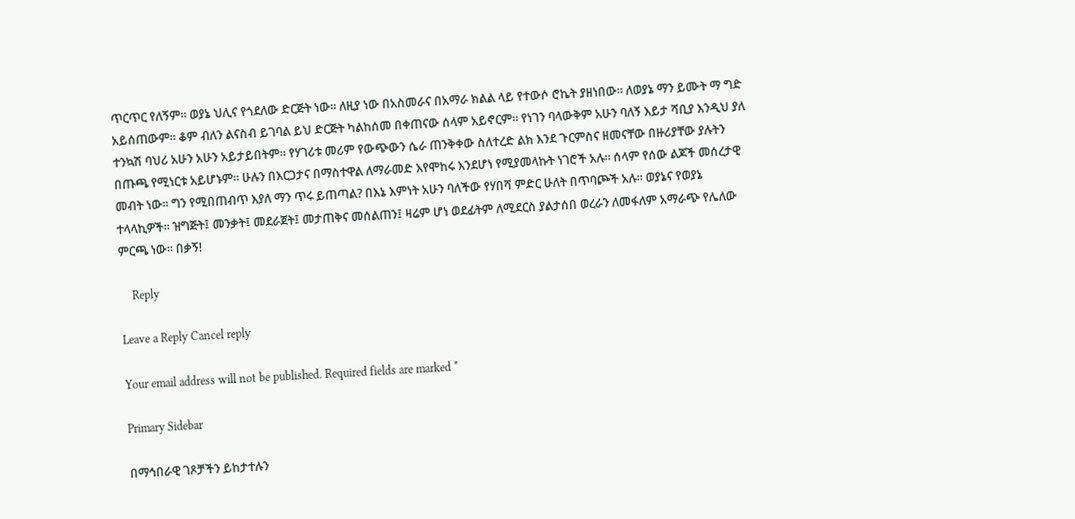ጥርጥር የለኝም። ወያኔ ህሊና የጎደለው ድርጅት ነው። ለዚያ ነው በአስመራና በአማራ ክልል ላይ የተውሶ ሮኬት ያዘነበው። ለወያኔ ማን ይሙት ማ ግድ አይሰጠውም። ቆም ብለን ልናስብ ይገባል ይህ ድርጅት ካልከሰመ በቀጠናው ሰላም አይኖርም። የነገን ባላውቅም አሁን ባለኝ እይታ ሻቢያ እንዲህ ያለ ተንኳሽ ባህሪ አሁን አሁን አይታይበትም። የሃገሪቱ መሪም የውጭውን ሴራ ጠንቅቀው ስለተረድ ልክ እንደ ጉርምስና ዘመናቸው በዙሪያቸው ያሉትን በጡጫ የሚነርቱ አይሆኑም። ሁሉን በእርጋታና በማስተዋል ለማራመድ እየሞከሩ እንደሆነ የሚያመላኩት ነገሮች አሉ። ሰላም የሰው ልጆች መሰረታዊ መብት ነው። ግን የሚበጠብጥ እያለ ማን ጥሩ ይጠጣል? በእኔ እምነት አሁን ባለችው የሃበሻ ምድር ሁለት በጥባጮች አሉ። ወያኔና የወያኔ ተላላኪዎች። ዝግጅት፤ መንቃት፤ መደራጀት፤ መታጠቅና መሰልጠን፤ ዛሬም ሆነ ወደፊትም ለሚደርስ ያልታሰበ ወረራን ለመፋለም አማራጭ የሌለው ምርጫ ነው። በቃኝ!

    Reply

Leave a Reply Cancel reply

Your email address will not be published. Required fields are marked *

Primary Sidebar

በማኅበራዊ ገጾቻችን ይከታተሉን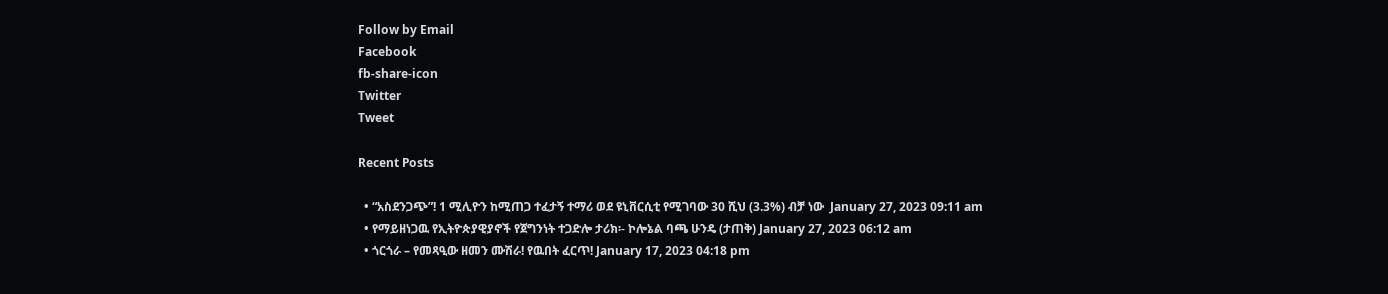Follow by Email
Facebook
fb-share-icon
Twitter
Tweet

Recent Posts

  • “አስደንጋጭ”! 1 ሚሊዮን ከሚጠጋ ተፈታኝ ተማሪ ወደ ዩኒቨርሲቲ የሚገባው 30 ሺህ (3.3%) ብቻ ነው  January 27, 2023 09:11 am
  • የማይዘነጋዉ የኢትዮጵያዊያኖች የጀግንነት ተጋድሎ ታሪክ፡- ኮሎኔል ባጫ ሁንዴ (ታጠቅ) January 27, 2023 06:12 am
  • ጎርጎራ – የመጻዒው ዘመን ሙሽራ! የዉበት ፈርጥ! January 17, 2023 04:18 pm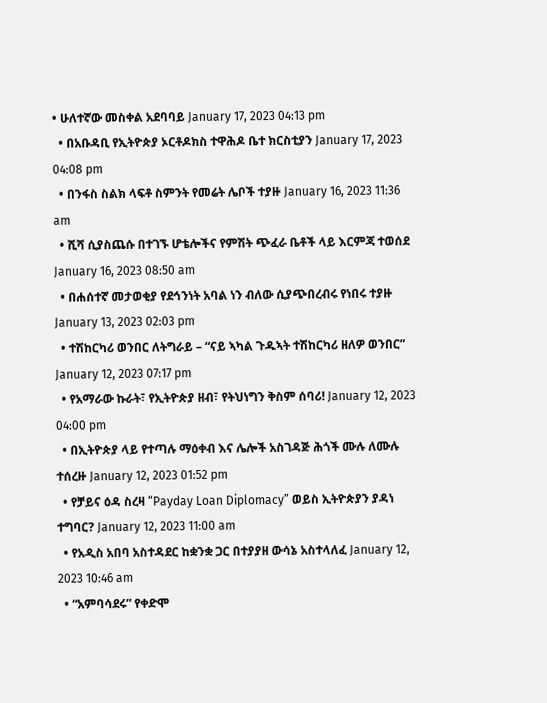• ሁለተኛው መስቀል አደባባይ January 17, 2023 04:13 pm
  • በአቡዳቢ የኢትዮጵያ ኦርቶዶክስ ተዋሕዶ ቤተ ክርስቲያን January 17, 2023 04:08 pm
  • በንፋስ ስልክ ላፍቶ ስምንት የመሬት ሌቦች ተያዙ January 16, 2023 11:36 am
  • ሺሻ ሲያስጨሱ በተገኙ ሆቴሎችና የምሽት ጭፈራ ቤቶች ላይ እርምጃ ተወሰደ January 16, 2023 08:50 am
  • በሐሰተኛ መታወቂያ የደኅንነት አባል ነን ብለው ሲያጭበረብሩ የነበሩ ተያዙ January 13, 2023 02:03 pm
  • ተሽከርካሪ ወንበር ለትግራይ – “ናይ ኣካል ጉዱኣት ተሽከርካሪ ዘለዎ ወንበር” January 12, 2023 07:17 pm
  • የአማራው ኩራት፣ የኢትዮጵያ ዘብ፣ የትህነግን ቅስም ሰባሪ! January 12, 2023 04:00 pm
  • በኢትዮጵያ ላይ የተጣሉ ማዕቀብ እና ሌሎች አስገዳጅ ሕጎች ሙሉ ለሙሉ ተሰረዙ January 12, 2023 01:52 pm
  • የቻይና ዕዳ ስረዛ “Payday Loan Diplomacy” ወይስ ኢትዮጵያን ያዳነ ተግባር? January 12, 2023 11:00 am
  • የአዲስ አበባ አስተዳደር ከቋንቋ ጋር በተያያዘ ውሳኔ አስተላለፈ January 12, 2023 10:46 am
  • “አምባሳደሩ” የቀድሞ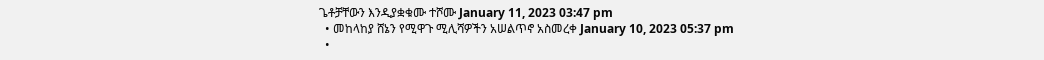ጌቶቻቸውን እንዲያቋቁሙ ተሾሙ January 11, 2023 03:47 pm
  • መከላከያ ሸኔን የሚዋጉ ሚሊሻዎችን አሠልጥኖ አስመረቀ January 10, 2023 05:37 pm
  •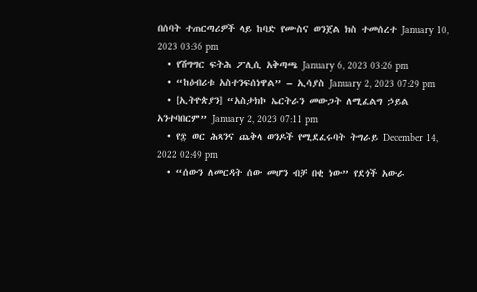በሰባት ተጠርጣሪዎች ላይ ከባድ የሙስና ወንጀል ክስ ተመሰረተ January 10, 2023 03:36 pm
  • የሽግግር ፍትሕ ፖሊሲ አቅጣጫ January 6, 2023 03:26 pm
  • “ከዕብሪቱ አስተንፍሰነዋል” – ኢሳያስ January 2, 2023 07:29 pm
  • [ኢትዮጵያን] “አስታክኮ ኤርትራን መውጋት ለሚፈልግ ኃይል አንተባበርም” January 2, 2023 07:11 pm
  • የ፰ ወር ሕጻንና ጨቅላ ወንዶች የሚደፈሩባት ትግራይ December 14, 2022 02:49 pm
  • “ሰውን ለመርዳት ሰው መሆን ብቻ በቂ ነው” የደጎች አውራ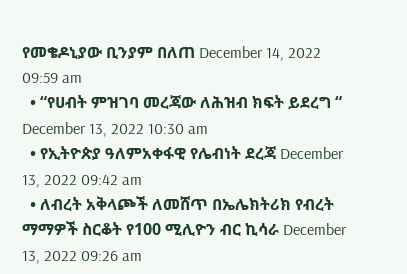የመቄዶኒያው ቢንያም በለጠ December 14, 2022 09:59 am
  • “የሀብት ምዝገባ መረጃው ለሕዝብ ክፍት ይደረግ “ December 13, 2022 10:30 am
  • የኢትዮጵያ ዓለምአቀፋዊ የሌብነት ደረጃ December 13, 2022 09:42 am
  • ለብረት አቅላጮች ለመሸጥ በኤሌክትሪክ የብረት ማማዎች ስርቆት የ100 ሚሊዮን ብር ኪሳራ December 13, 2022 09:26 am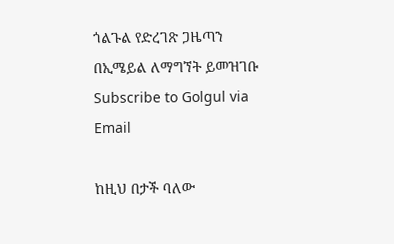ጎልጉል የድረገጽ ጋዜጣን በኢሜይል ለማግኘት ይመዝገቡ Subscribe to Golgul via Email

ከዚህ በታች ባለው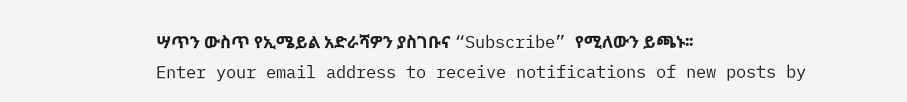ሣጥን ውስጥ የኢሜይል አድራሻዎን ያስገቡና “Subscribe” የሚለውን ይጫኑ፡፡
Enter your email address to receive notifications of new posts by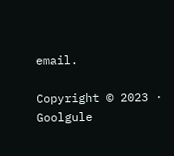email.

Copyright © 2023 · Goolgule